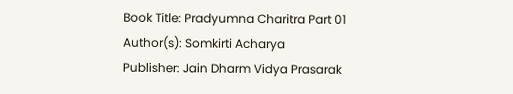Book Title: Pradyumna Charitra Part 01
Author(s): Somkirti Acharya
Publisher: Jain Dharm Vidya Prasarak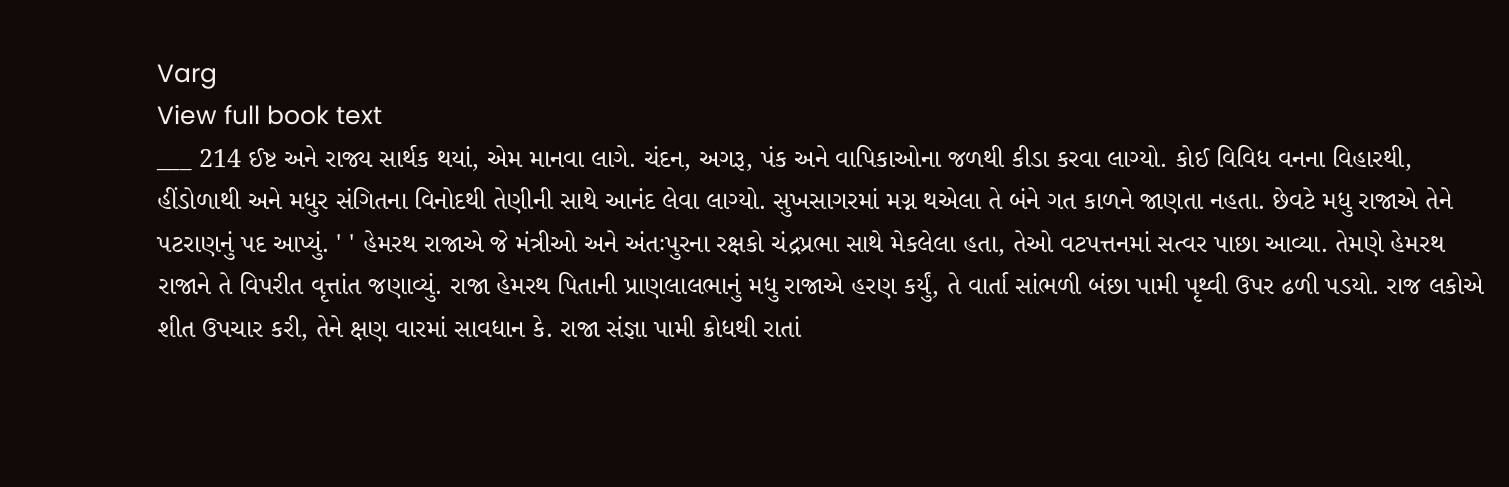Varg
View full book text
___ 214 ઈષ્ટ અને રાજ્ય સાર્થક થયાં, એમ માનવા લાગે. ચંદન, અગરૂ, પંક અને વાપિકાઓના જળથી કીડા કરવા લાગ્યો. કોઈ વિવિધ વનના વિહારથી, હીંડોળાથી અને મધુર સંગિતના વિનોદથી તેણીની સાથે આનંદ લેવા લાગ્યો. સુખસાગરમાં મગ્ન થએલા તે બંને ગત કાળને જાણતા નહતા. છેવટે મધુ રાજાએ તેને પટરાણનું પદ આપ્યું. ' ' હેમરથ રાજાએ જે મંત્રીઓ અને અંતઃપુરના રક્ષકો ચંદ્રપ્રભા સાથે મેકલેલા હતા, તેઓ વટપત્તનમાં સત્વર પાછા આવ્યા. તેમણે હેમરથ રાજાને તે વિપરીત વૃત્તાંત જણાવ્યું. રાજા હેમરથ પિતાની પ્રાણલાલભાનું મધુ રાજાએ હરણ કર્યું, તે વાર્તા સાંભળી બંછા પામી પૃથ્વી ઉપર ઢળી પડયો. રાજ લકોએ શીત ઉપચાર કરી, તેને ક્ષણ વારમાં સાવધાન કે. રાજા સંજ્ઞા પામી ક્રોધથી રાતાં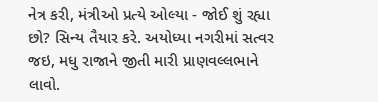નેત્ર કરી, મંત્રીઓ પ્રત્યે ઓલ્યા - જોઈ શું રહ્યા છો? સિન્ય તૈયાર કરે. અયોધ્યા નગરીમાં સત્વર જઇ, મધુ રાજાને જીતી મારી પ્રાણવલ્લભાને લાવો.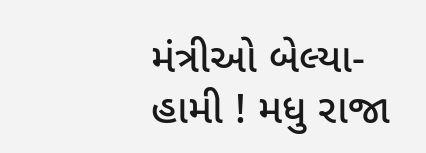મંત્રીઓ બેલ્યા- હામી ! મધુ રાજા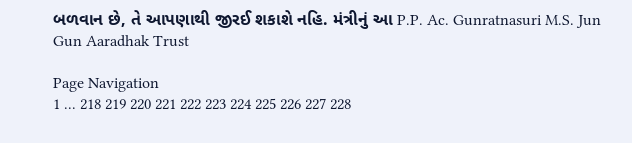બળવાન છે, તે આપણાથી જીરઈ શકાશે નહિ. મંત્રીનું આ P.P. Ac. Gunratnasuri M.S. Jun Gun Aaradhak Trust

Page Navigation
1 ... 218 219 220 221 222 223 224 225 226 227 228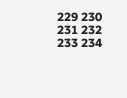229 230 231 232 233 234